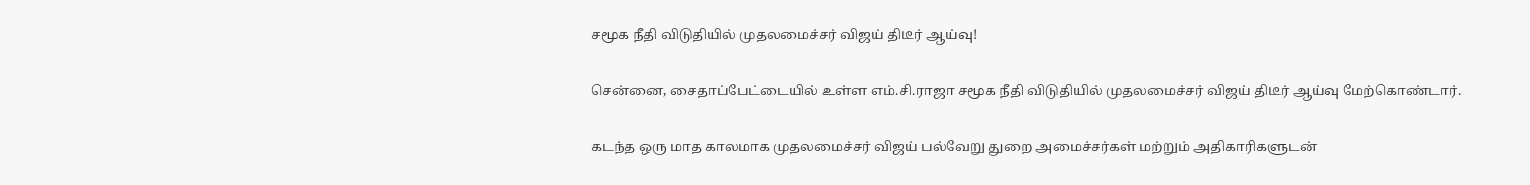சமூக நீதி விடுதியில் முதலமைச்சர் விஜய் திடீர் ஆய்வு!

சென்னை, சைதாப்பேட்டையில் உள்ள எம்.சி.ராஜா சமூக நீதி விடுதியில் முதலமைச்சர் விஜய் திடீர் ஆய்வு மேற்கொண்டார்.

கடந்த ஒரு மாத காலமாக முதலமைச்சர் விஜய் பல்வேறு துறை அமைச்சர்கள் மற்றும் அதிகாரிகளுடன்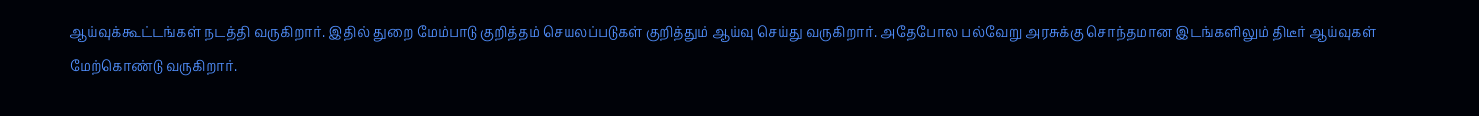ஆய்வுக்கூட்டங்கள் நடத்தி வருகிறார். இதில் துறை மேம்பாடு குறித்தம் செயலப்படுகள் குறித்தும் ஆய்வு செய்து வருகிறார். அதேபோல பல்வேறு அரசுக்கு சொந்தமான இடங்களிலும் திடீர் ஆய்வுகள் மேற்கொண்டு வருகிறார்.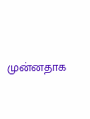முன்னதாக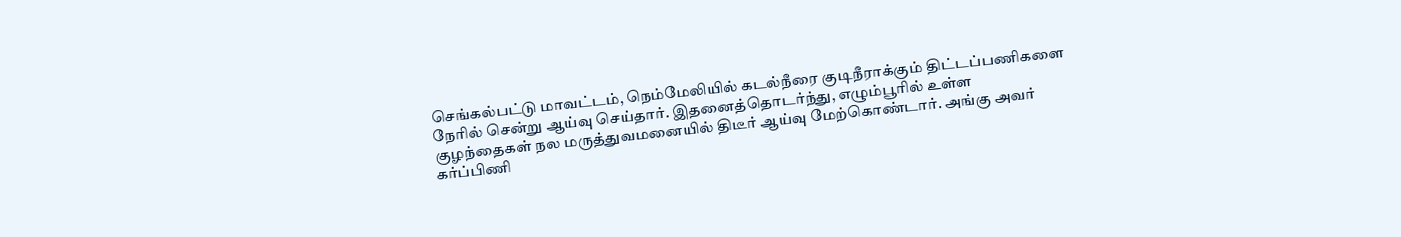செங்கல்பட்டு மாவட்டம், நெம்மேலியில் கடல்நீரை குடிநீராக்கும் திட்டப்பணிகளை நேரில் சென்று ஆய்வு செய்தார். இதனைத்தொடர்ந்து, எழும்பூரில் உள்ள குழந்தைகள் நல மருத்துவமனையில் திடீர் ஆய்வு மேற்கொண்டார். அங்கு அவர் கர்ப்பிணி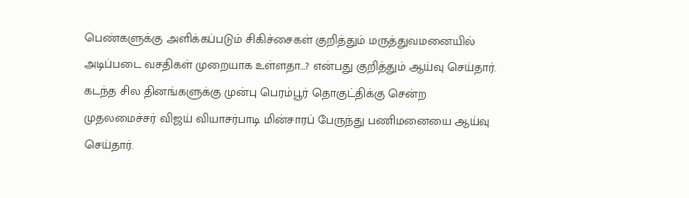பெண்களுக்கு அளிக்கப்படும் சிகிச்சைகள் குறித்தும் மருத்துவமனையில் அடிப்படை வசதிகள் முறையாக உள்ளதா…? என்பது குறித்தும் ஆய்வு செய்தார். கடந்த சில தினங்களுக்கு முன்பு பெரம்பூர் தொகுட்திக்கு சென்ற முதலமைச்சர் விஜய் வியாசர்பாடி மின்சாரப் பேருந்து பணிமனையை ஆய்வு செய்தார்.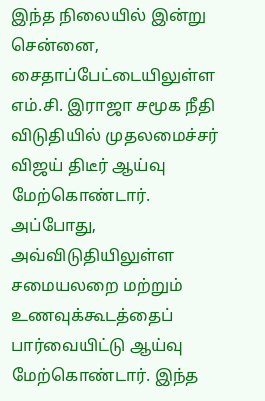இந்த நிலையில் இன்று சென்னை, சைதாப்பேட்டையிலுள்ள எம்.சி. இராஜா சமூக நீதி விடுதியில் முதலமைச்சர் விஜய் திடீர் ஆய்வு மேற்கொண்டார். அப்போது, அவ்விடுதியிலுள்ள சமையலறை மற்றும் உணவுக்கூடத்தைப் பார்வையிட்டு ஆய்வு மேற்கொண்டார். இந்த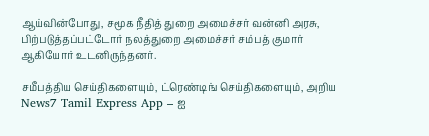ஆய்வின்போது, சமூக நீதித் துறை அமைச்சர் வன்னி அரசு, பிற்படுத்தப்பட்டோர் நலத்துறை அமைச்சர் சம்பத் குமார் ஆகியோர் உடனிருந்தனர்.

சமீபத்திய செய்திகளையும், ட்ரெண்டிங் செய்திகளையும், அறிய News7 Tamil Express App – ஐ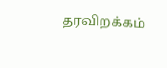தரவிறக்கம்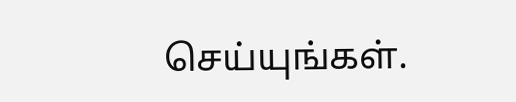செய்யுங்கள்.